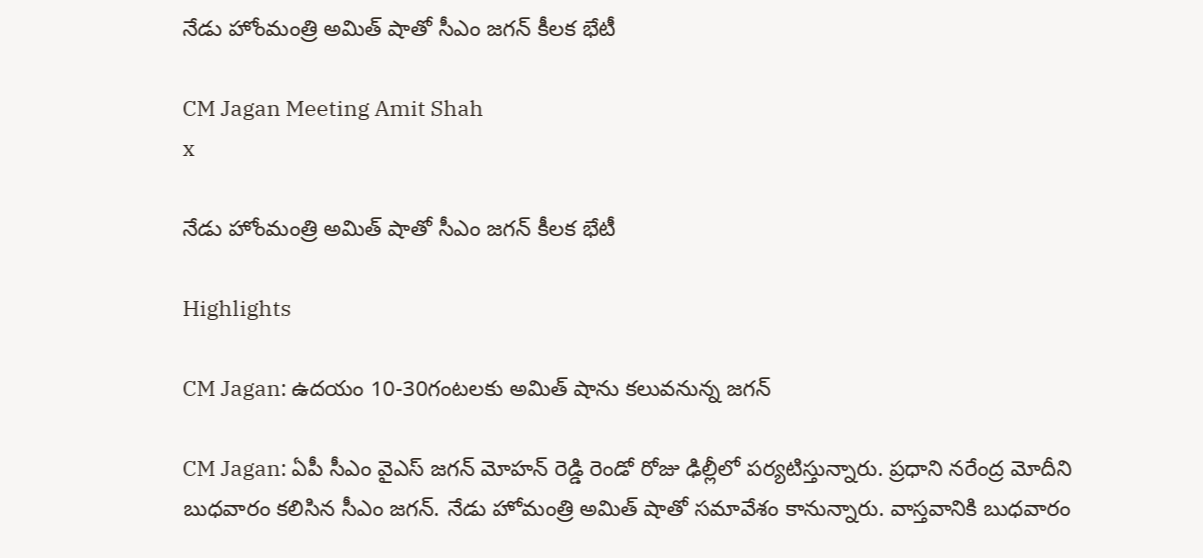నేడు హోంమంత్రి అమిత్ షాతో సీఎం జగన్ కీలక భేటీ

CM Jagan Meeting Amit Shah
x

నేడు హోంమంత్రి అమిత్ షాతో సీఎం జగన్ కీలక భేటీ

Highlights

CM Jagan: ఉదయం 10-30గంటలకు అమిత్ షాను కలువనున్న జగన్

CM Jagan: ఏపీ సీఎం వైఎస్ జగన్ మోహన్ రెడ్డి రెండో రోజు ఢిల్లీలో పర్యటిస్తున్నారు. ప్రధాని నరేంద్ర మోదీని బుధవారం కలిసిన సీఎం జగన్. నేడు హోమంత్రి అమిత్ షాతో సమావేశం కానున్నారు. వాస్తవానికి బుధవారం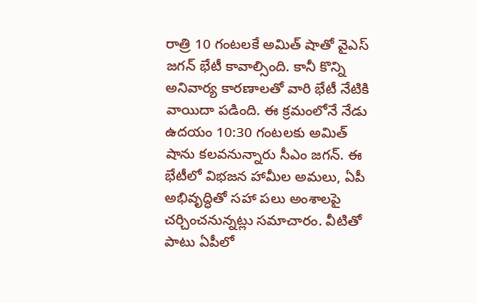రాత్రి 10 గంటలకే అమిత్ షాతో వైఎస్ జగన్ భేటీ కావాల్సింది. కానీ కొన్ని అనివార్య కారణాలతో వారి భేటీ నేటికి వాయిదా పడింది. ఈ క్రమంలోనే నేడు ఉదయం 10:30 గంటలకు అమిత్ షాను కలవనున్నారు సీఎం జగన్. ఈ భేటీలో విభజన హామీల అమలు, ఏపీ అభివృద్ధితో సహా పలు అంశాలపై చర్చించనున్నట్లు సమాచారం. వీటితో పాటు ఏపీలో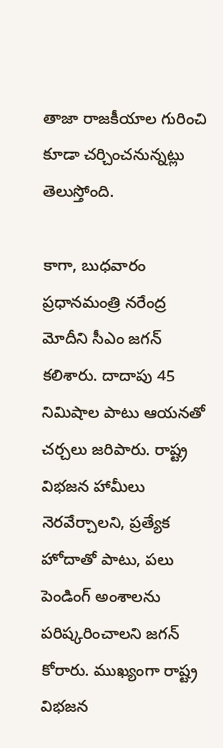తాజా రాజకీయాల గురించి కూడా చర్చించనున్నట్లు తెలుస్తోంది.

కాగా, బుధవారం ప్రధానమంత్రి నరేంద్ర మోదీని సీఎం జగన్ కలిశారు. దాదాపు 45 నిమిషాల పాటు ఆయనతో చర్చలు జరిపారు. రాష్ట్ర విభ‌జ‌న హామీలు నెర‌వేర్చాల‌ని, ప్రత్యేక హోదాతో పాటు, ప‌లు పెండింగ్ అంశాల‌ను ప‌రిష్కరించాల‌ని జగన్ కోరారు. ముఖ్యంగా రాష్ట్ర విభజన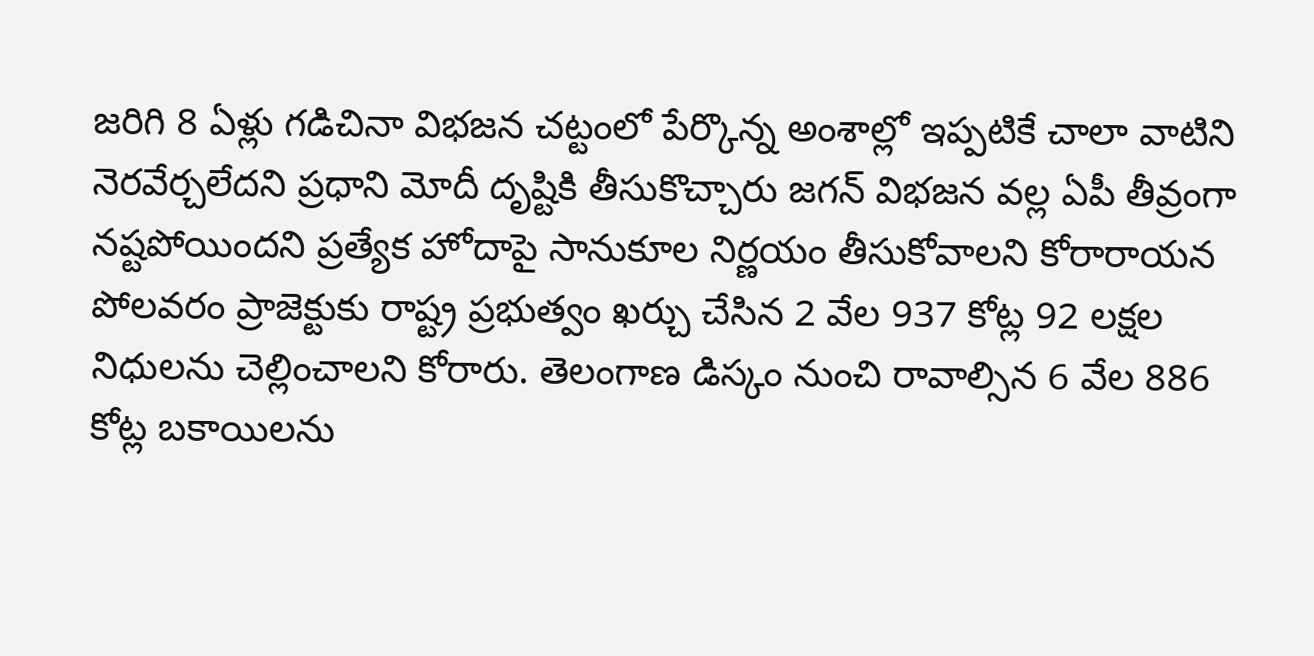జరిగి 8 ఏళ్లు గడిచినా విభజన చట్టంలో పేర్కొన్న అంశాల్లో ఇప్పటికే చాలా వాటిని నెరవేర్చలేదని ప్రధాని మోదీ దృష్టికి తీసుకొచ్చారు జగన్ విభజన వల్ల ఏపీ తీవ్రంగా నష్టపోయిందని ప్రత్యేక హోదాపై సానుకూల నిర్ణయం తీసుకోవాలని కోరారాయన పోలవరం ప్రాజెక్టుకు రాష్ట్ర ప్రభుత్వం ఖర్చు చేసిన 2 వేల 937 కోట్ల 92 లక్షల నిధులను చెల్లించాలని కోరారు. తెలంగాణ డిస్కం నుంచి రావాల్సిన 6 వేల 886 కోట్ల బకాయిలను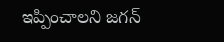ఇప్పించాలని జగన్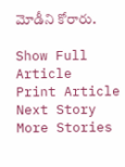మోడీని కోరారు.

Show Full Article
Print Article
Next Story
More Stories